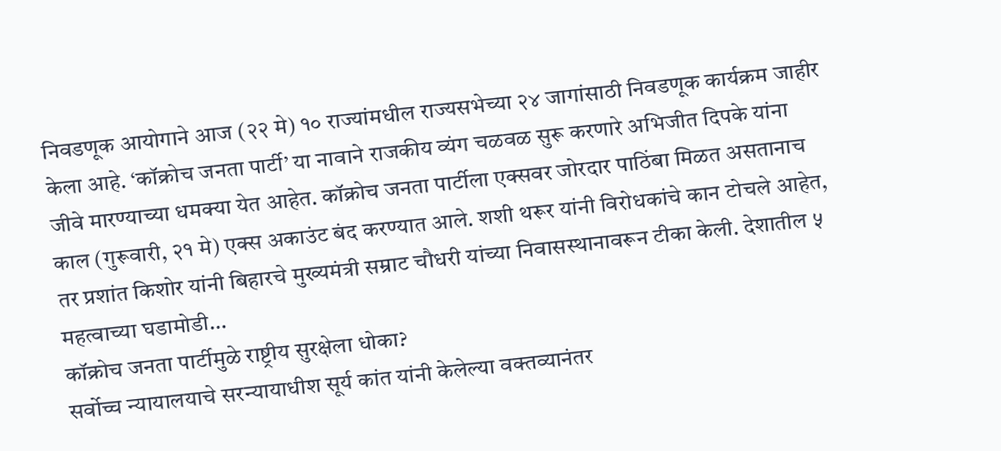निवडणूक आयोगाने आज (२२ मे) १० राज्यांमधील राज्यसभेच्या २४ जागांसाठी निवडणूक कार्यक्रम जाहीर केला आहे. ‘कॉक्रोच जनता पार्टी’ या नावाने राजकीय व्यंग चळवळ सुरू करणारे अभिजीत दिपके यांना जीवे मारण्याच्या धमक्या येत आहेत. कॉक्रोच जनता पार्टीला एक्सवर जोरदार पाठिंबा मिळत असतानाच काल (गुरूवारी, २१ मे) एक्स अकाउंट बंद करण्यात आले. शशी थरूर यांनी विरोधकांचे कान टोचले आहेत, तर प्रशांत किशोर यांनी बिहारचे मुख्यमंत्री सम्राट चौधरी यांच्या निवासस्थानावरून टीका केली. देशातील ५ महत्वाच्या घडामोडी…
कॉक्रोच जनता पार्टीमुळे राष्ट्रीय सुरक्षेला धोका?
सर्वोच्च न्यायालयाचे सरन्यायाधीश सूर्य कांत यांनी केलेल्या वक्तव्यानंतर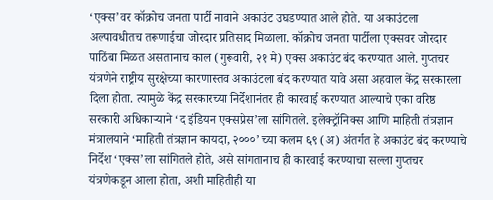‘एक्स’वर कॉक्रोच जनता पार्टी नावाने अकाउंट उघडण्यात आले होते. या अकाउंटला अल्पावधीतच तरूणाईचा जोरदार प्रतिसाद मिळाला. कॉक्रोच जनता पार्टीला एक्सवर जोरदार पाठिंबा मिळत असतानाच काल (गुरूवारी, २१ मे) एक्स अकाउंट बंद करण्यात आले. गुप्तचर यंत्रणेने राष्ट्रीय सुरक्षेच्या कारणास्तव अकाउंटला बंद करण्यात यावे असा अहवाल केंद्र सरकारला दिला होता. त्यामुळे केंद्र सरकारच्या निर्देशानंतर ही कारवाई करण्यात आल्याचे एका वरिष्ठ सरकारी अधिकाऱ्याने ‘द इंडियन एक्सप्रेस’ला सांगितले. इलेक्ट्रॉनिक्स आणि माहिती तंत्रज्ञान मंत्रालयाने ‘माहिती तंत्रज्ञान कायदा, २०००’ च्या कलम ६९ (अ) अंतर्गत हे अकाउंट बंद करण्याचे निर्देश ‘एक्स’ला सांगितले होते, असे सांगतानाच ही कारवाई करण्याचा सल्ला गुप्तचर यंत्रणेकडून आला होता, अशी माहितीही या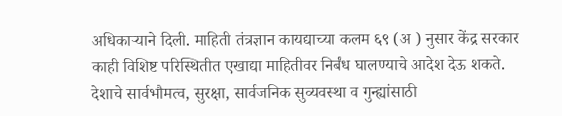अधिकाऱ्याने दिली. माहिती तंत्रज्ञान कायद्याच्या कलम ६९ (अ ) नुसार केंद्र सरकार काही विशिष्ट परिस्थितीत एखाद्या माहितीवर निर्बंध घालण्याचे आदेश देऊ शकते. देशाचे सार्वभौमत्व, सुरक्षा, सार्वजनिक सुव्यवस्था व गुन्ह्यांसाठी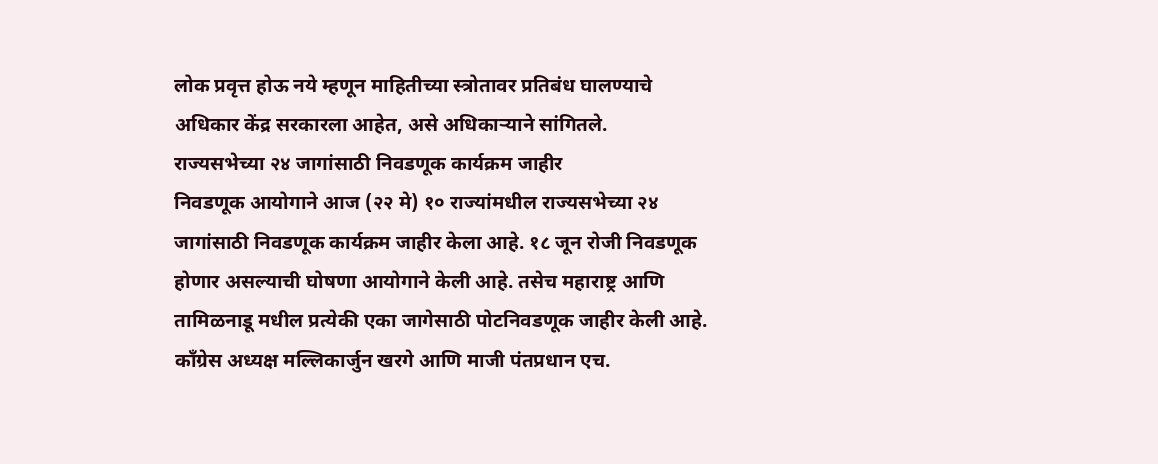लोक प्रवृत्त होऊ नये म्हणून माहितीच्या स्त्रोतावर प्रतिबंध घालण्याचे अधिकार केंद्र सरकारला आहेत, असे अधिकाऱ्याने सांगितले.
राज्यसभेच्या २४ जागांसाठी निवडणूक कार्यक्रम जाहीर
निवडणूक आयोगाने आज (२२ मे) १० राज्यांमधील राज्यसभेच्या २४ जागांसाठी निवडणूक कार्यक्रम जाहीर केला आहे. १८ जून रोजी निवडणूक होणार असल्याची घोषणा आयोगाने केली आहे. तसेच महाराष्ट्र आणि तामिळनाडू मधील प्रत्येकी एका जागेसाठी पोटनिवडणूक जाहीर केली आहे. काँग्रेस अध्यक्ष मल्लिकार्जुन खरगे आणि माजी पंतप्रधान एच.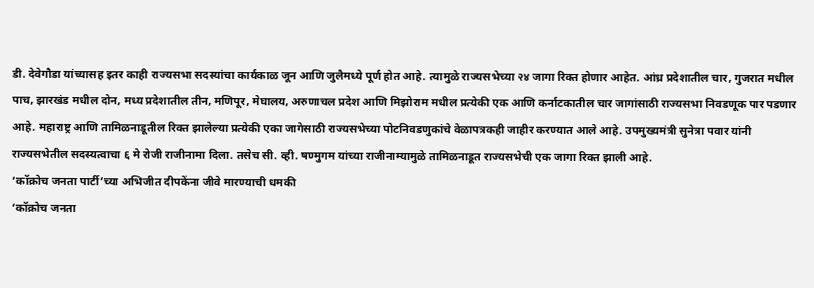डी. देवेगौडा यांच्यासह इतर काही राज्यसभा सदस्यांचा कार्यकाळ जून आणि जुलैमध्ये पूर्ण होत आहे. त्यामुळे राज्यसभेच्या २४ जागा रिक्त होणार आहेत. आंध्र प्रदेशातील चार, गुजरात मधील पाच, झारखंड मधील दोन, मध्य प्रदेशातील तीन, मणिपूर, मेघालय, अरुणाचल प्रदेश आणि मिझोराम मधील प्रत्येकी एक आणि कर्नाटकातील चार जागांसाठी राज्यसभा निवडणूक पार पडणार आहे. महाराष्ट्र आणि तामिळनाडूतील रिक्त झालेल्या प्रत्येकी एका जागेसाठी राज्यसभेच्या पोटनिवडणुकांचे वेळापत्रकही जाहीर करण्यात आले आहे. उपमुख्यमंत्री सुनेत्रा पवार यांनी राज्यसभेतील सदस्यत्वाचा ६ मे रोजी राजीनामा दिला. तसेच सी. व्ही. षण्मुगम यांच्या राजीनाम्यामुळे तामिळनाडूत राज्यसभेची एक जागा रिक्त झाली आहे.
‘कॉक्रोच जनता पार्टी’च्या अभिजीत दीपकेंना जीवे मारण्याची धमकी
‘कॉक्रोच जनता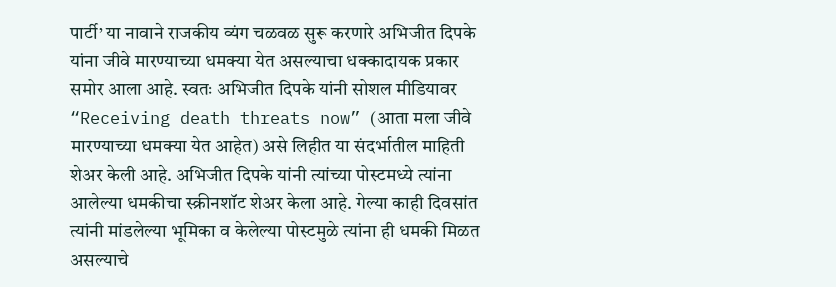पार्टी’ या नावाने राजकीय व्यंग चळवळ सुरू करणारे अभिजीत दिपके यांना जीवे मारण्याच्या धमक्या येत असल्याचा धक्कादायक प्रकार समोर आला आहे. स्वतः अभिजीत दिपके यांनी सोशल मीडियावर “Receiving death threats now” (आता मला जीवे मारण्याच्या धमक्या येत आहेत) असे लिहीत या संदर्भातील माहिती शेअर केली आहे. अभिजीत दिपके यांनी त्यांच्या पोस्टमध्ये त्यांना आलेल्या धमकीचा स्क्रीनशॉट शेअर केला आहे. गेल्या काही दिवसांत त्यांनी मांडलेल्या भूमिका व केलेल्या पोस्टमुळे त्यांना ही धमकी मिळत असल्याचे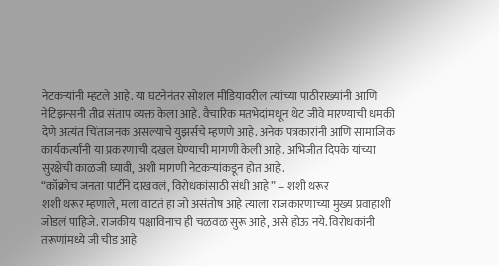नेटकऱ्यांनी म्हटले आहे. या घटनेनंतर सोशल मीडियावरील त्यांच्या पाठीराख्यांनी आणि नेटिझन्सनी तीव्र संताप व्यक्त केला आहे. वैचारिक मतभेदांमधून थेट जीवे मारण्याची धमकी देणे अत्यंत चिंताजनक असल्याचे युझर्सचे म्हणणे आहे. अनेक पत्रकारांनी आणि सामाजिक कार्यकर्त्यांनी या प्रकरणाची दखल घेण्याची मागणी केली आहे. अभिजीत दिपके यांच्या सुरक्षेची काळजी घ्यावी, अशी मागणी नेटकऱ्यांकडून होत आहे.
“कॉक्रोच जनता पार्टीने दाखवलं, विरोधकांसाठी संधी आहे” – शशी थरूर
शशी थरूर म्हणाले, मला वाटतं हा जो असंतोष आहे त्याला राजकारणाच्या मुख्य प्रवाहाशी जोडलं पाहिजे. राजकीय पक्षाविनाच ही चळवळ सुरू आहे, असे होऊ नये. विरोधकांनी तरूणांमध्ये जी चीड आहे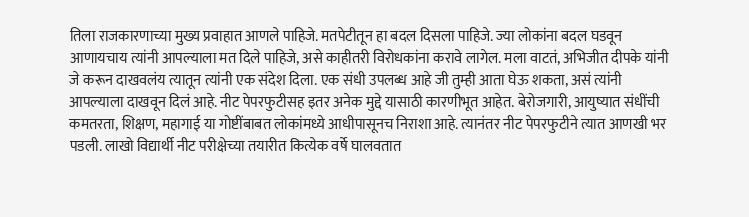तिला राजकारणाच्या मुख्य प्रवाहात आणले पाहिजे. मतपेटीतून हा बदल दिसला पाहिजे. ज्या लोकांना बदल घडवून आणायचाय त्यांनी आपल्याला मत दिले पाहिजे, असे काहीतरी विरोधकांना करावे लागेल. मला वाटतं, अभिजीत दीपके यांनी जे करून दाखवलंय त्यातून त्यांनी एक संदेश दिला. एक संधी उपलब्ध आहे जी तुम्ही आता घेऊ शकता, असं त्यांनी आपल्याला दाखवून दिलं आहे. नीट पेपरफुटीसह इतर अनेक मुद्दे यासाठी कारणीभूत आहेत. बेरोजगारी, आयुष्यात संधींची कमतरता, शिक्षण, महागाई या गोष्टींबाबत लोकांमध्ये आधीपासूनच निराशा आहे. त्यानंतर नीट पेपरफुटीने त्यात आणखी भर पडली. लाखो विद्यार्थी नीट परीक्षेच्या तयारीत कित्येक वर्षे घालवतात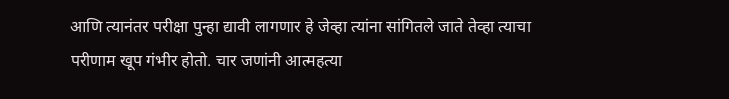आणि त्यानंतर परीक्षा पुन्हा द्यावी लागणार हे जेव्हा त्यांना सांगितले जाते तेव्हा त्याचा परीणाम खूप गंभीर होतो. चार जणांनी आत्महत्या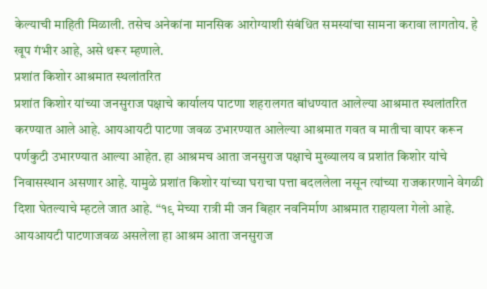केल्याची माहिती मिळाली. तसेच अनेकांना मानसिक आरोग्याशी संबंधित समस्यांचा सामना करावा लागतोय. हे खूप गंभीर आहे, असे थरूर म्हणाले.
प्रशांत किशोर आश्रमात स्थलांतरित
प्रशांत किशोर यांच्या जनसुराज पक्षाचे कार्यालय पाटणा शहरालगत बांधण्यात आलेल्या आश्रमात स्थलांतरित करण्यात आले आहे. आयआयटी पाटणा जवळ उभारण्यात आलेल्या आश्रमात गवत व मातीचा वापर करून पर्णकुटी उभारण्यात आल्या आहेत. हा आश्रमच आता जनसुराज पक्षाचे मुख्यालय व प्रशांत किशोर यांचे निवासस्थान असणार आहे. यामुळे प्रशांत किशोर यांच्या घराचा पत्ता बदललेला नसून त्यांच्या राजकारणाने वेगळी दिशा घेतल्याचे म्हटले जात आहे. “१९ मेच्या रात्री मी जन बिहार नवनिर्माण आश्रमात राहायला गेलो आहे. आयआयटी पाटणाजवळ असलेला हा आश्रम आता जनसुराज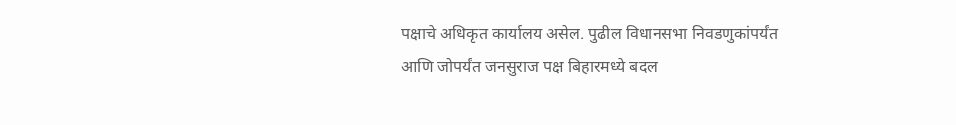पक्षाचे अधिकृत कार्यालय असेल. पुढील विधानसभा निवडणुकांपर्यंत आणि जोपर्यंत जनसुराज पक्ष बिहारमध्ये बदल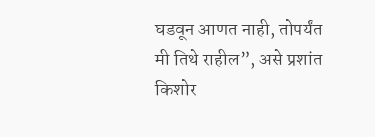घडवून आणत नाही, तोपर्यंत मी तिथे राहील”, असे प्रशांत किशोर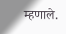म्हणाले.